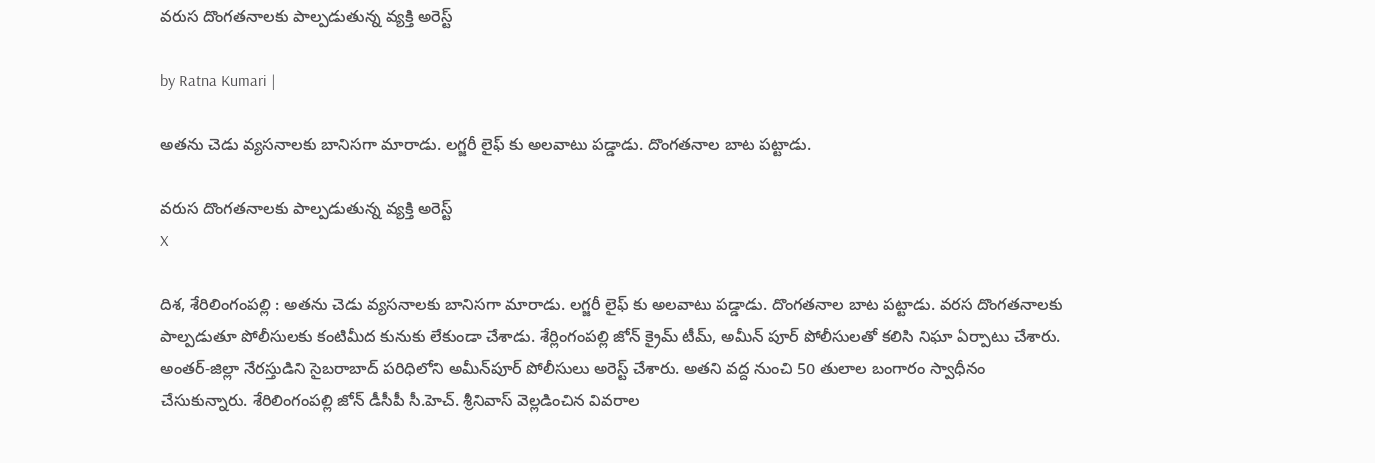వరుస దొంగతనాలకు పాల్పడుతున్న వ్యక్తి అరెస్ట్

by Ratna Kumari |

అత‌ను చెడు వ్య‌స‌నాల‌కు బానిస‌గా మారాడు. లగ్జరీ లైఫ్ కు అలవాటు పడ్డాడు. దొంగతనాల బాట పట్టాడు.

వరుస దొంగతనాలకు పాల్పడుతున్న వ్యక్తి అరెస్ట్
X

దిశ‌, శేరిలింగంప‌ల్లి : అత‌ను చెడు వ్య‌స‌నాల‌కు బానిస‌గా మారాడు. లగ్జరీ లైఫ్ కు అలవాటు పడ్డాడు. దొంగతనాల బాట పట్టాడు. వరస దొంగతనాలకు పాల్పడుతూ పోలీసులకు కంటిమీద కునుకు లేకుండా చేశాడు. శేర్లింగంపల్లి జోన్ క్రైమ్ టీమ్, అమీన్ పూర్ పోలీసులతో కలిసి నిఘా ఏర్పాటు చేశారు. అంతర్-జిల్లా నేరస్తుడిని సైబరాబాద్ పరిధిలోని అమీన్‌పూర్ పోలీసులు అరెస్ట్ చేశారు. అతని వద్ద నుంచి 50 తులాల బంగారం స్వాధీనం చేసుకున్నారు. శేరిలింగంప‌ల్లి జోన్ డీసీపీ సీ.హెచ్. శ్రీనివాస్ వెల్ల‌డించిన వివ‌రాల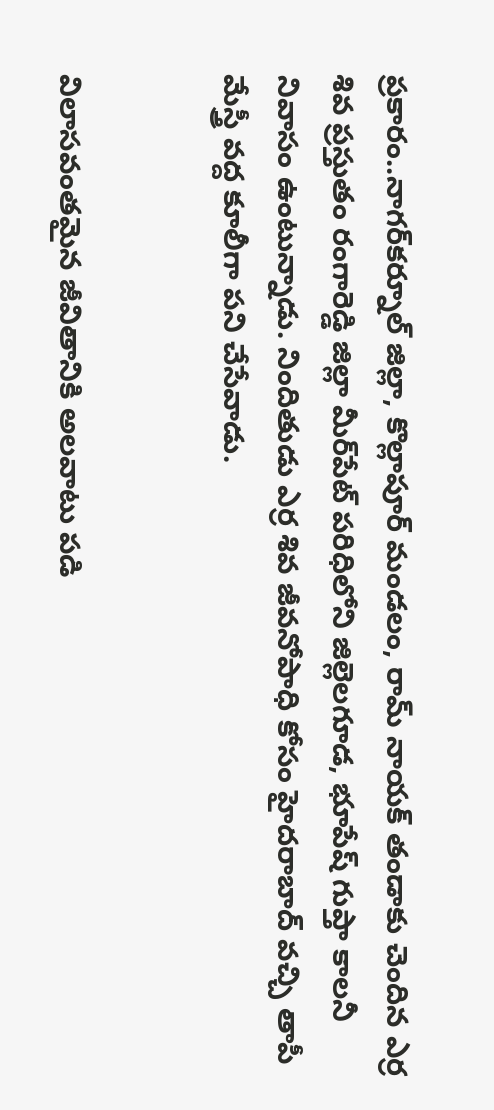ప్ర‌కారం..నాగర్‌కర్నూల్ జిల్లా, కొల్లాపూర్ మండలం, రామ్ నాయక్ తండాకు చెందిన ఎర్ర శివ ప్రస్తుతం రంగారెడ్డి జిల్లా మీర్‌పేట్ పరిధిలోని జిల్లెలగూడ, భూపేష్ గుప్తా కాలనీ నివాసం ఉంటున్నాడు. నిందితుడు ఎర్ర శివ జీవనోపాధి కోసం హైదరాబాద్ వచ్చి తాపీ మేస్త్రీ వద్ద కూలీగా పని చేసేవాడు.


విలాసవంతమైన జీవితానికి అలవాటు పడి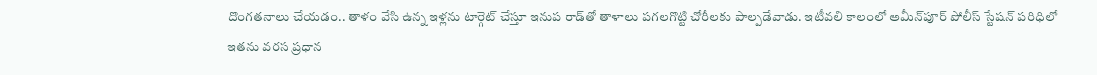దొంగతనాలు చేయడం.. తాళం వేసి ఉన్న ఇళ్లను టార్గెట్ చేస్తూ ఇనుప రాడ్‌తో తాళాలు పగలగొట్టి చోరీలకు పాల్పడేవాడు. ఇటీవలి కాలంలో అమీన్‌పూర్ పోలీస్ స్టేషన్ పరిధిలో ఇతను వరస ప్రధాన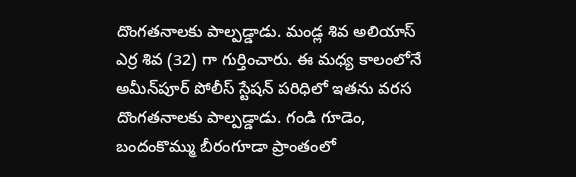దొంగతనాలకు పాల్పడ్డాడు. మండ్ల శివ అలియాస్ ఎర్ర శివ (32) గా గుర్తించారు. ఈ మ‌ధ్య కాలంలోనే అమీన్‌పూర్ పోలీస్ స్టేషన్ పరిధిలో ఇతను వరస దొంగతనాలకు పాల్పడ్డాడు. గండి గూడెం, బందంకొమ్ము బీరంగూడా ప్రాంతంలో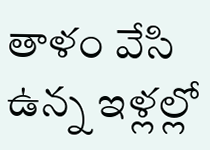తాళం వేసి ఉన్న ఇళ్లల్లో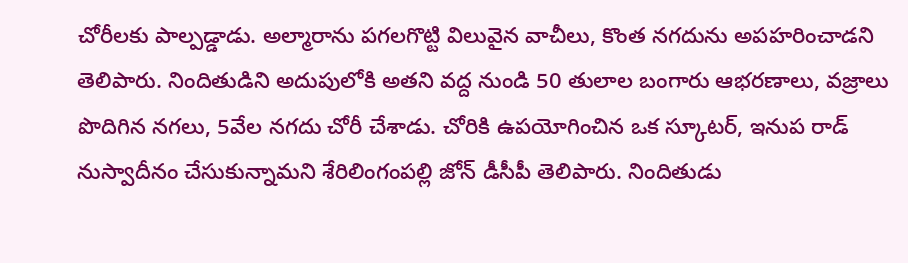చోరీలకు పాల్పడ్డాడు. అల్మారాను పగలగొట్టి విలువైన వాచీలు, కొంత నగదును అపహరించాడని తెలిపారు. నిందితుడిని అదుపులోకి అతని వద్ద నుండి 50 తులాల బంగారు ఆభరణాలు, వజ్రాలు పొదిగిన నగలు, 5వేల నగదు చోరీ చేశాడు. చోరికి ఉపయోగించిన ఒక స్కూటర్, ఇనుప రాడ్ ను‌స్వాదీనం చేసుకున్నామని శేరిలింగంప‌ల్లి జోన్ డీసీపీ తెలిపారు. నిందితుడు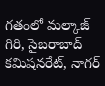గ‌తంలో మ‌ల్కాజ్ గిరి, సైబ‌రాబాద్ క‌మిష‌న‌రేట్, నాగ‌ర్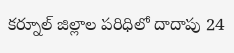క‌ర్నూల్ జిల్లాల ప‌రిధిలో దాదాపు 24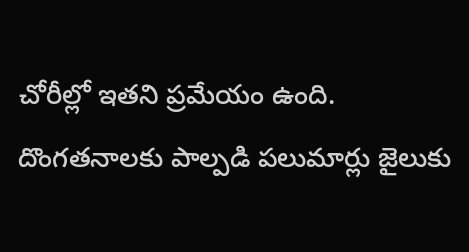చోరీల్లో ఇత‌ని ప్ర‌మేయం ఉంది. దొంగ‌త‌నాల‌కు పాల్ప‌డి ప‌లుమార్లు జైలుకు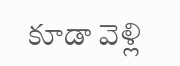కూడా వెళ్లి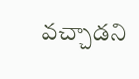వ‌చ్చాడ‌ని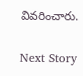వివ‌రించారు.

Next Story